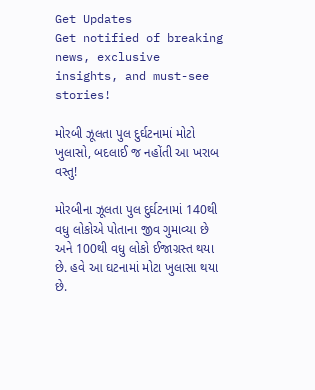Get Updates
Get notified of breaking news, exclusive insights, and must-see stories!

મોરબી ઝૂલતા પુલ દુર્ઘટનામાં મોટો ખુલાસો, બદલાઈ જ નહોંતી આ ખરાબ વસ્તુ!

મોરબીના ઝૂલતા પુલ દુર્ઘટનામાં 140થી વધુ લોકોએ પોતાના જીવ ગુમાવ્યા છે અને 100થી વધુ લોકો ઈજાગ્રસ્ત થયા છે. હવે આ ઘટનામાં મોટા ખુલાસા થયા છે.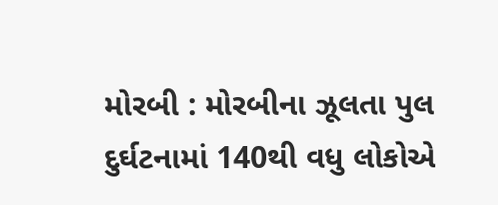મોરબી : મોરબીના ઝૂલતા પુલ દુર્ઘટનામાં 140થી વધુ લોકોએ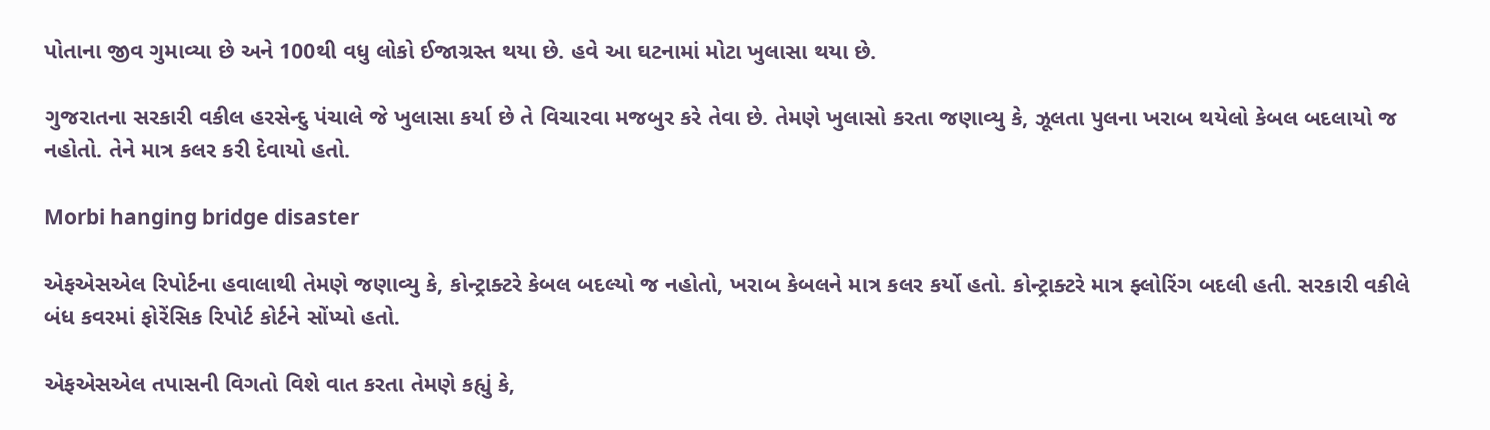પોતાના જીવ ગુમાવ્યા છે અને 100થી વધુ લોકો ઈજાગ્રસ્ત થયા છે. હવે આ ઘટનામાં મોટા ખુલાસા થયા છે.

ગુજરાતના સરકારી વકીલ હરસેન્દુ પંચાલે જે ખુલાસા કર્યા છે તે વિચારવા મજબુર કરે તેવા છે. તેમણે ખુલાસો કરતા જણાવ્યુ કે, ઝૂલતા પુલના ખરાબ થયેલો કેબલ બદલાયો જ નહોતો. તેને માત્ર કલર કરી દેવાયો હતો.

Morbi hanging bridge disaster

એફએસએલ રિપોર્ટના હવાલાથી તેમણે જણાવ્યુ કે, કોન્ટ્રાક્ટરે કેબલ બદલ્યો જ નહોતો, ખરાબ કેબલને માત્ર કલર કર્યો હતો. કોન્ટ્રાક્ટરે માત્ર ફ્લોરિંગ બદલી હતી. સરકારી વકીલે બંધ કવરમાં ફોરેંસિક રિપોર્ટ કોર્ટને સોંપ્યો હતો.

એફએસએલ તપાસની વિગતો વિશે વાત કરતા તેમણે કહ્યું કે,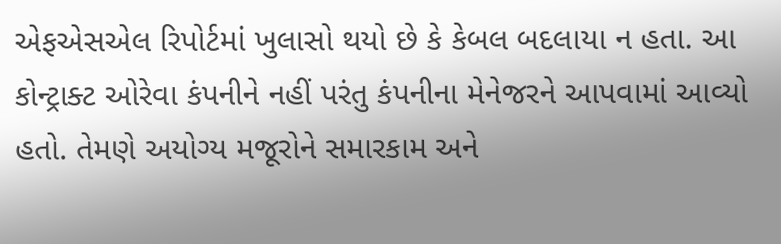એફએસએલ રિપોર્ટમાં ખુલાસો થયો છે કે કેબલ બદલાયા ન હતા. આ કોન્ટ્રાક્ટ ઓરેવા કંપનીને નહીં પરંતુ કંપનીના મેનેજરને આપવામાં આવ્યો હતો. તેમણે અયોગ્ય મજૂરોને સમારકામ અને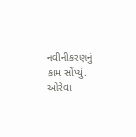નવીનીકરણનું કામ સોંપ્યું. ઓરેવા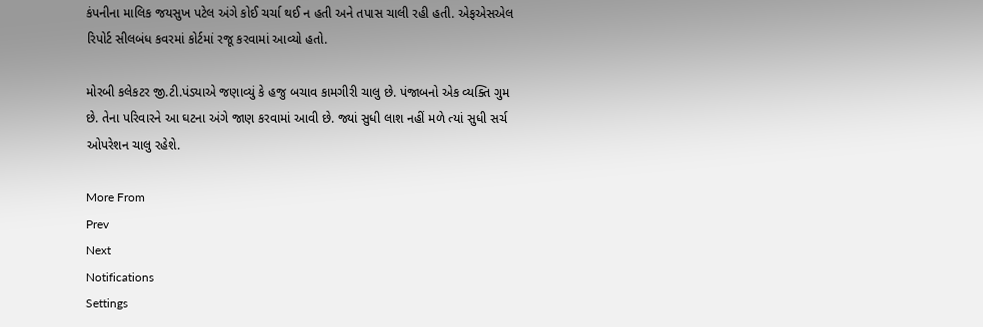કંપનીના માલિક જયસુખ પટેલ અંગે કોઈ ચર્ચા થઈ ન હતી અને તપાસ ચાલી રહી હતી. એફએસએલ રિપોર્ટ સીલબંધ કવરમાં કોર્ટમાં રજૂ કરવામાં આવ્યો હતો.

મોરબી કલેકટર જી.ટી.પંડ્યાએ જણાવ્યું કે હજુ બચાવ કામગીરી ચાલુ છે. પંજાબનો એક વ્યક્તિ ગુમ છે. તેના પરિવારને આ ઘટના અંગે જાણ કરવામાં આવી છે. જ્યાં સુધી લાશ નહીં મળે ત્યાં સુધી સર્ચ ઓપરેશન ચાલુ રહેશે.

More From
Prev
Next
Notifications
Settings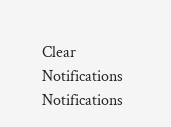Clear Notifications
Notifications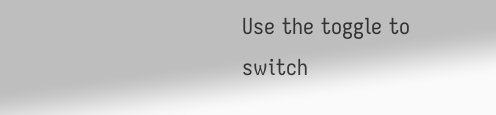Use the toggle to switch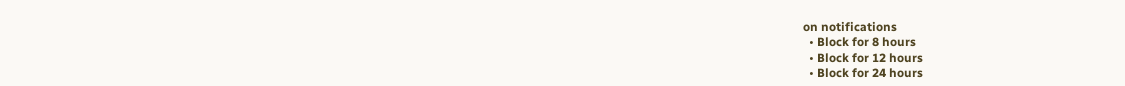on notifications
  • Block for 8 hours
  • Block for 12 hours
  • Block for 24 hours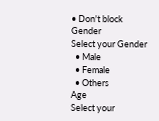• Don't block
Gender
Select your Gender
  • Male
  • Female
  • Others
Age
Select your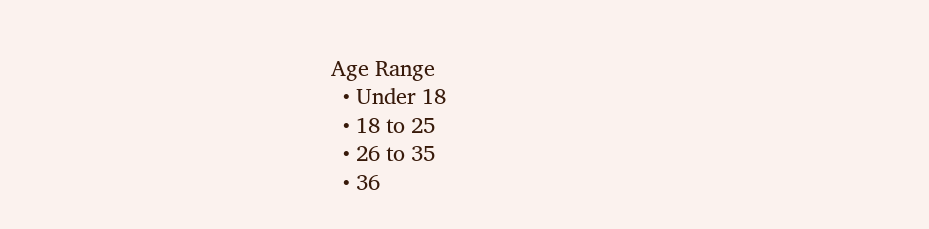Age Range
  • Under 18
  • 18 to 25
  • 26 to 35
  • 36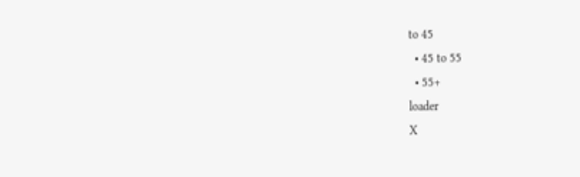to 45
  • 45 to 55
  • 55+
loader
X